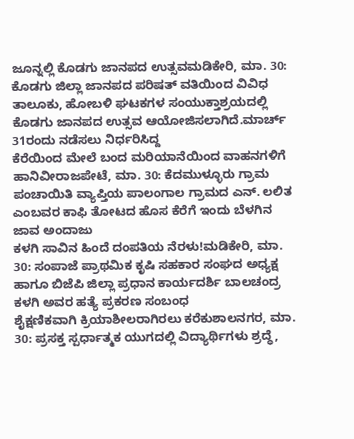ಜೂನ್ನಲ್ಲಿ ಕೊಡಗು ಜಾನಪದ ಉತ್ಸವಮಡಿಕೇರಿ, ಮಾ. 30: ಕೊಡಗು ಜಿಲ್ಲಾ ಜಾನಪದ ಪರಿಷತ್ ವತಿಯಿಂದ ವಿವಿಧ ತಾಲೂಕು, ಹೋಬಳಿ ಘಟಕಗಳ ಸಂಯುಕ್ತಾಶ್ರಯದಲ್ಲಿ ಕೊಡಗು ಜಾನಪದ ಉತ್ಸವ ಆಯೋಜಿಸಲಾಗಿದೆ.ಮಾರ್ಚ್ 31ರಂದು ನಡೆಸಲು ನಿರ್ಧರಿಸಿದ್ದ
ಕೆರೆಯಿಂದ ಮೇಲೆ ಬಂದ ಮರಿಯಾನೆಯಿಂದ ವಾಹನಗಳಿಗೆ ಹಾನಿವೀರಾಜಪೇಟೆ, ಮಾ. 30: ಕೆದಮುಳ್ಳೂರು ಗ್ರಾಮ ಪಂಚಾಯಿತಿ ವ್ಯಾಪ್ತಿಯ ಪಾಲಂಗಾಲ ಗ್ರಾಮದ ಎನ್. ಲಲಿತ ಎಂಬವರ ಕಾಫಿ ತೋಟದ ಹೊಸ ಕೆರೆಗೆ ಇಂದು ಬೆಳಗಿನ ಜಾವ ಅಂದಾಜು
ಕಳಗಿ ಸಾವಿನ ಹಿಂದೆ ದಂಪತಿಯ ನೆರಳು!ಮಡಿಕೇರಿ, ಮಾ. 30: ಸಂಪಾಜೆ ಪ್ರಾಥಮಿಕ ಕೃಷಿ ಸಹಕಾರ ಸಂಘದ ಅಧ್ಯಕ್ಷ ಹಾಗೂ ಬಿಜೆಪಿ ಜಿಲ್ಲಾ ಪ್ರಧಾನ ಕಾರ್ಯದರ್ಶಿ ಬಾಲಚಂದ್ರ ಕಳಗಿ ಅವರ ಹತ್ಯೆ ಪ್ರಕರಣ ಸಂಬಂಧ
ಶೈಕ್ಷಣಿಕವಾಗಿ ಕ್ರಿಯಾಶೀಲರಾಗಿರಲು ಕರೆಕುಶಾಲನಗರ, ಮಾ. 30: ಪ್ರಸಕ್ತ ಸ್ಪರ್ಧಾತ್ಮಕ ಯುಗದಲ್ಲಿ ವಿದ್ಯಾರ್ಥಿಗಳು ಶ್ರದ್ಧೆ,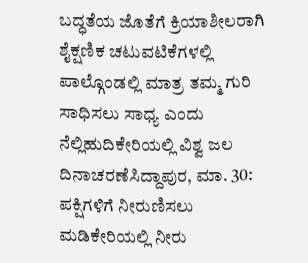ಬದ್ಧತೆಯ ಜೊತೆಗೆ ಕ್ರಿಯಾಶೀಲರಾಗಿ ಶೈಕ್ಷಣಿಕ ಚಟುವಟಿಕೆಗಳಲ್ಲಿ ಪಾಲ್ಗೊಂಡಲ್ಲಿ ಮಾತ್ರ ತಮ್ಮ ಗುರಿ ಸಾಧಿಸಲು ಸಾಧ್ಯ ಎಂದು
ನೆಲ್ಲಿಹುದಿಕೇರಿಯಲ್ಲಿ ವಿಶ್ವ ಜಲ ದಿನಾಚರಣೆಸಿದ್ದಾಪುರ, ಮಾ. 30: ಪಕ್ಷಿಗಳಿಗೆ ನೀರುಣಿಸಲು ಮಡಿಕೇರಿಯಲ್ಲಿ ನೀರು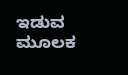ಇಡುವ ಮೂಲಕ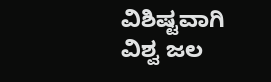ವಿಶಿಷ್ಟವಾಗಿ ವಿಶ್ವ ಜಲ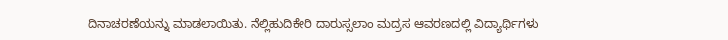ದಿನಾಚರಣೆಯನ್ನು ಮಾಡಲಾಯಿತು. ನೆಲ್ಲಿಹುದಿಕೇರಿ ದಾರುಸ್ಸಲಾಂ ಮದ್ರಸ ಆವರಣದಲ್ಲಿ ವಿದ್ಯಾರ್ಥಿಗಳು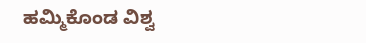ಹಮ್ಮಿಕೊಂಡ ವಿಶ್ವ